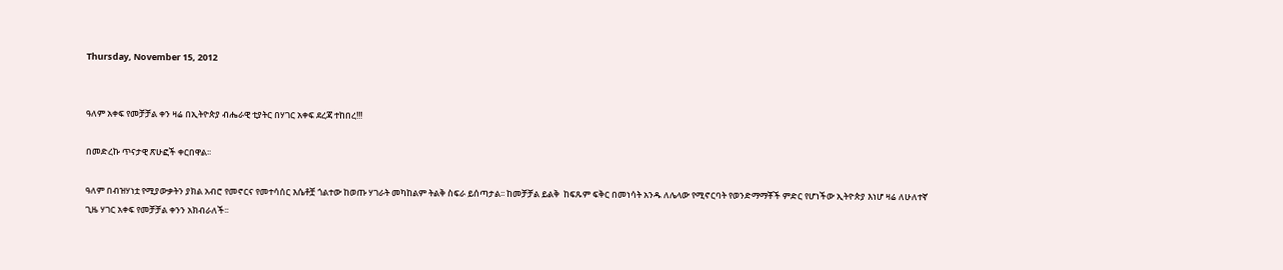Thursday, November 15, 2012


ዓለም አቀፍ የመቻቻል ቀን ዛሬ በኢትዮጵያ ብሔራዊ ቲያትር በሃገር አቀፍ ደረጃ ተከበረ!!!

በመድረኩ ጥናታዊ ጽሁፎች ቀርበዋል፡፡

ዓለም በብዝሃነቷ የሚያውቃትን ያክል አብሮ የመኖርና የመተሳሰር እሴቶቿ ጎልተው ከወጡ ሃገራት መካከልም ትልቅ ስፍራ ይሰጣታል፡፡ ከመቻቻል ይልቅ  ከፍጹም ፍቅር በመነሳት አንዱ ለሌላው የሚኖርባት የወንድማማቾች ምድር የሆነችው ኢትዮጵያ እነሆ ዛሬ ለሁለተኛ ጊዜ ሃገር አቀፍ የመቻቻል ቀንን አክብራለች፡፡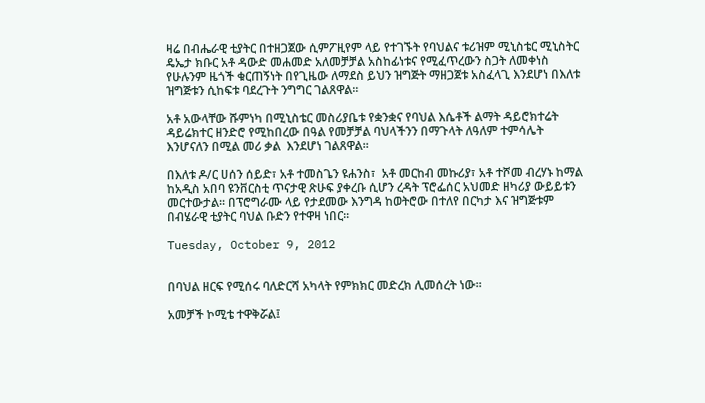ዛሬ በብሔራዊ ቲያትር በተዘጋጀው ሲምፖዚየም ላይ የተገኙት የባህልና ቱሪዝም ሚኒስቴር ሚኒስትር ዴኤታ ክቡር አቶ ዳውድ መሐመድ አለመቻቻል አስከፊነቱና የሚፈጥረውን ስጋት ለመቀነስ የሁሉንም ዜጎች ቁርጠኝነት በየጊዜው ለማደስ ይህን ዝግጅት ማዘጋጀቱ አስፈላጊ እንደሆነ በእለቱ ዝግጅቱን ሲከፍቱ ባደረጉት ንግግር ገልጸዋል፡፡

አቶ አውላቸው ሹምነካ በሚኒስቴር መስሪያቤቱ የቋንቋና የባህል እሴቶች ልማት ዳይሮክተሬት ዳይሬክተር ዘንድሮ የሚከበረው በዓል የመቻቻል ባህላችንን በማጉላት ለዓለም ተምሳሌት  እንሆናለን በሚል መሪ ቃል  እንደሆነ ገልጸዋል፡፡

በእለቱ ዶ/ር ሀሰን ሰይድ፣ አቶ ተመስጌን ዩሐንስ፣  አቶ መርከብ መኩሪያ፣ አቶ ተሾመ ብረሃኑ ከማል ከአዲስ አበባ ዩንቨርስቲ ጥናታዊ ጽሁፍ ያቀረቡ ሲሆን ረዳት ፕሮፌሰር አህመድ ዘካሪያ ውይይቱን መርተውታል፡፡ በፕሮግራሙ ላይ የታደመው እንግዳ ከወትሮው በተለየ በርካታ እና ዝግጅቱም በብሄራዊ ቲያትር ባህል ቡድን የተዋዛ ነበር፡፡

Tuesday, October 9, 2012


በባህል ዘርፍ የሚሰሩ ባለድርሻ አካላት የምክክር መድረክ ሊመሰረት ነው፡፡

አመቻች ኮሚቴ ተዋቅሯል፤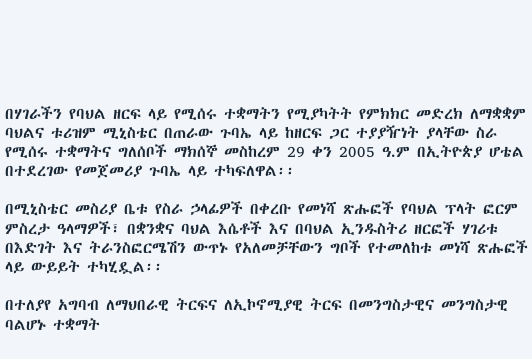በሃገራችን የባህል ዘርፍ ላይ የሚሰሩ ተቋማትን የሚያካትት የምክክር መድረክ ለማቋቋም ባህልና ቱሪዝም ሚኒስቴር በጠራው ጉባኤ ላይ ከዘርፍ ጋር ተያያዥነት ያላቸው ስራ የሚሰሩ ተቋማትና ግለሰቦች ማክሰኞ መስከረም 29 ቀን 2005 ዓ.ም በኢትዮጵያ ሆቴል በተደረገው የመጀመሪያ ጉባኤ ላይ ተካፍለዋል፡፡

በሚኒስቴር መስሪያ ቤቱ የስራ ኃላፊዎች በቀረቡ የመነሻ ጽሑፎች የባህል ፕላት ፎርም ምስረታ ዓላማዎች፣ በቋንቋና ባህል እሴቶች እና በባህል ኢንዱስትሪ ዘርፎች ሃገሪቱ በእድገት እና ትራንስፎርሜሽን ውጥኑ የአለመቻቸውን ግቦች የተመለከቱ መነሻ ጽሑፎች ላይ ውይይት ተካሂዷል፡፡

በተለያየ አግባብ ለማህበራዊ ትርፍና ለኢኮኖሚያዊ ትርፍ በመንግስታዊና መንግስታዊ ባልሆኑ ተቋማት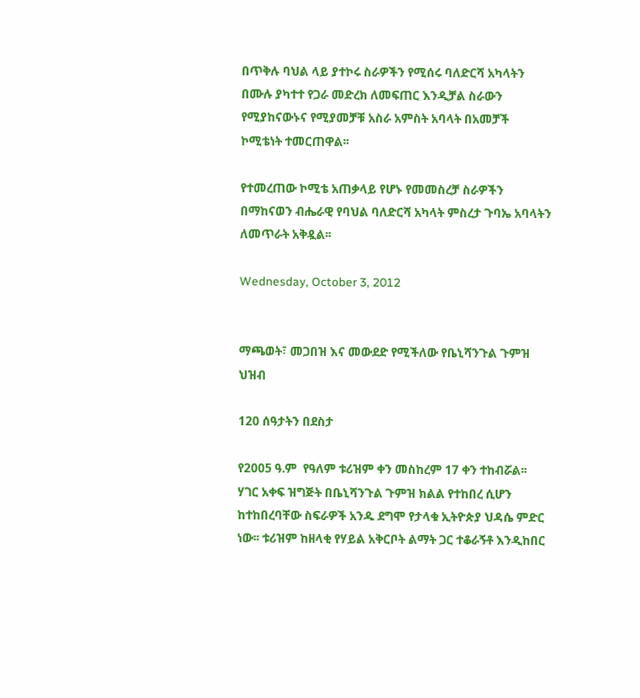በጥቅሉ ባህል ላይ ያተኮሩ ስራዎችን የሚሰሩ ባለድርሻ አካላትን በሙሉ ያካተተ የጋራ መድረክ ለመፍጠር እንዲቻል ስራውን የሚያከናውኑና የሚያመቻቹ አስራ አምስት አባላት በአመቻች ኮሚቴነት ተመርጠዋል፡፡

የተመረጠው ኮሚቴ አጠቃላይ የሆኑ የመመስረቻ ስራዎችን በማከናወን ብሔራዊ የባህል ባለድርሻ አካላት ምስረታ ጉባኤ አባላትን ለመጥራት አቅዷል፡፡

Wednesday, October 3, 2012


ማጫወት፣ መጋበዝ እና መውደድ የሚችለው የቤኒሻንጉል ጉምዝ ህዝብ

120 ሰዓታትን በደስታ

የ2005 ዓ.ም  የዓለም ቱሪዝም ቀን መስከረም 17 ቀን ተከብሯል፡፡ ሃገር አቀፍ ዝግጅት በቤኒሻንጉል ጉምዝ ክልል የተከበረ ሲሆን ከተከበረባቸው ስፍራዎች አንዱ ደግሞ የታላቁ ኢትዮጵያ ህዳሴ ምድር ነው፡፡ ቱሪዝም ከዘላቂ የሃይል አቅርቦት ልማት ጋር ተቆራኝቶ እንዲከበር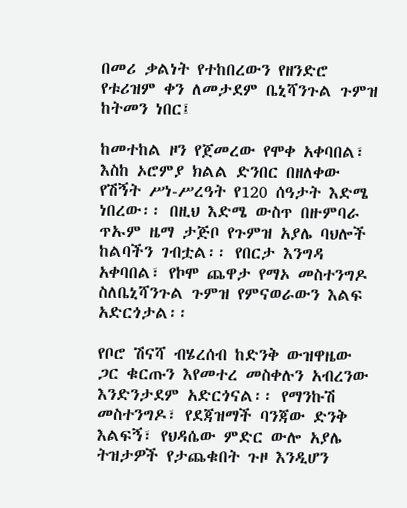በመሪ ቃልነት የተከበረውን የዘንድሮ የቱሪዝም ቀን ለመታደም ቤኒሻንጉል ጉምዝ ከትመን ነበር፤

ከመተከል ዞን የጀመረው የሞቀ አቀባበል፣ እስከ ኦሮምያ ክልል ድንበር በዘለቀው የሽኝት ሥነ-ሥረዓት የ120 ሰዓታት እድሜ ነበረው፡፡ በዚህ እድሜ ውስጥ በዙምባራ ጥኡም ዜማ ታጅቦ የጉምዝ አያሌ ባህሎች ከልባችን ገብቷል፡፡ የበርታ እንግዳ አቀባበል፣ የኮሞ ጨዋታ የማኦ መስተንግዶ ስለቤኒሻንጉል ጉምዝ የምናወራውን እልፍ አድርጎታል፡፡

የቦሮ ሽናሻ ብሄረሰብ ከድንቅ ውዝዋዜው ጋር ቁርጡን እየመተረ መስቀሉን አብረንው እንድንታደም አድርጎናል፡፡ የማንኩሽ መስተንግዶ፣ የደጃዝማች ባንጃው ድንቅ እልፍኝ፣ የህዳሴው ምድር ውሎ አያሌ ትዝታዎች የታጨቁበት ጉዞ እንዲሆን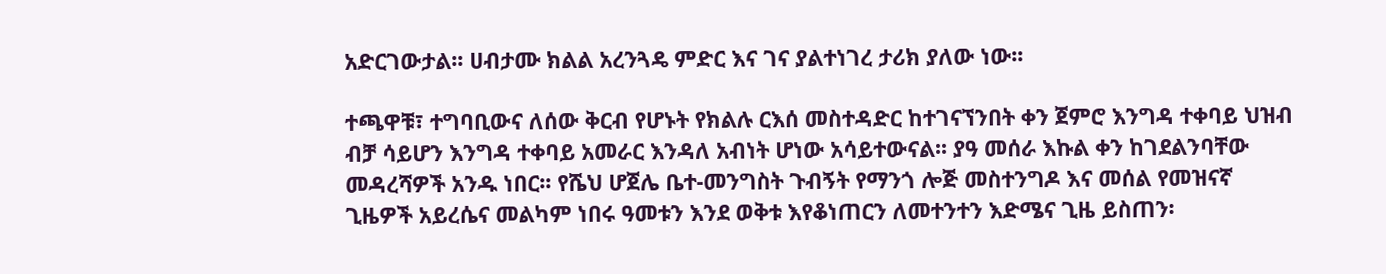አድርገውታል፡፡ ሀብታሙ ክልል አረንጓዴ ምድር እና ገና ያልተነገረ ታሪክ ያለው ነው፡፡

ተጫዋቹ፣ ተግባቢውና ለሰው ቅርብ የሆኑት የክልሉ ርእሰ መስተዳድር ከተገናኘንበት ቀን ጀምሮ እንግዳ ተቀባይ ህዝብ ብቻ ሳይሆን እንግዳ ተቀባይ አመራር እንዳለ አብነት ሆነው አሳይተውናል፡፡ ያዓ መሰራ እኩል ቀን ከገደልንባቸው መዳረሻዎች አንዱ ነበር፡፡ የሼህ ሆጀሌ ቤተ-መንግስት ጉብኝት የማንጎ ሎጅ መስተንግዶ እና መሰል የመዝናኛ ጊዜዎች አይረሴና መልካም ነበሩ ዓመቱን እንደ ወቅቱ እየቆነጠርን ለመተንተን እድሜና ጊዜ ይስጠን፡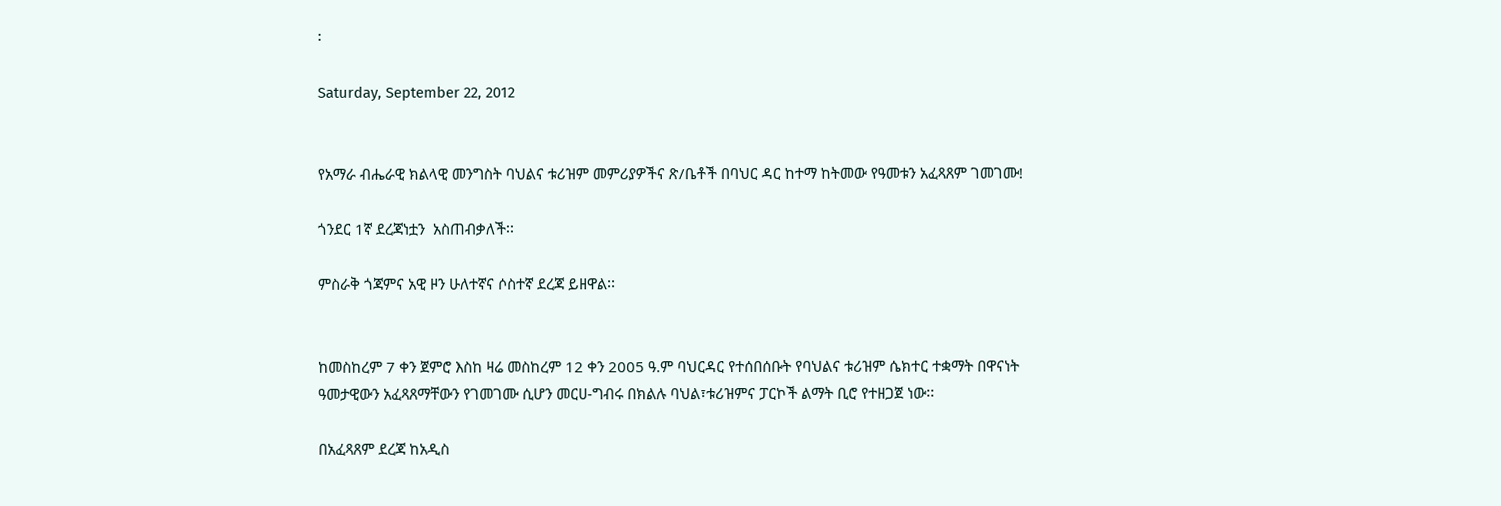፡

Saturday, September 22, 2012


የአማራ ብሔራዊ ክልላዊ መንግስት ባህልና ቱሪዝም መምሪያዎችና ጽ/ቤቶች በባህር ዳር ከተማ ከትመው የዓመቱን አፈጻጸም ገመገሙ!

ጎንደር 1ኛ ደረጃነቷን  አስጠብቃለች፡፡

ምስራቅ ጎጃምና አዊ ዞን ሁለተኛና ሶስተኛ ደረጃ ይዘዋል፡፡


ከመስከረም 7 ቀን ጀምሮ እስከ ዛሬ መስከረም 12 ቀን 2005 ዓ.ም ባህርዳር የተሰበሰቡት የባህልና ቱሪዝም ሴክተር ተቋማት በዋናነት ዓመታዊውን አፈጻጸማቸውን የገመገሙ ሲሆን መርሀ-ግብሩ በክልሉ ባህል፣ቱሪዝምና ፓርኮች ልማት ቢሮ የተዘጋጀ ነው፡፡

በአፈጻጸም ደረጃ ከአዲስ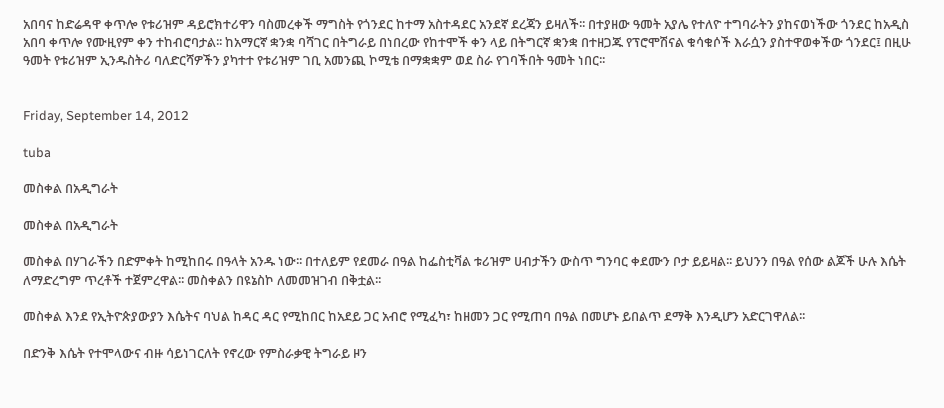አበባና ከድሬዳዋ ቀጥሎ የቱሪዝም ዳይሮክተሪዋን ባስመረቀች ማግስት የጎንደር ከተማ አስተዳደር አንደኛ ደረጃን ይዛለች፡፡ በተያዘው ዓመት አያሌ የተለዮ ተግባራትን ያከናወነችው ጎንደር ከአዲስ አበባ ቀጥሎ የሙዚየም ቀን ተከብሮባታል፡፡ ከአማርኛ ቋንቋ ባሻገር በትግራይ በነበረው የከተሞች ቀን ላይ በትግርኛ ቋንቋ በተዘጋጁ የፕሮሞሽናል ቁሳቁሶች እራሷን ያስተዋወቀችው ጎንደር፤ በዚሁ ዓመት የቱሪዝም ኢንዱስትሪ ባለድርሻዎችን ያካተተ የቱሪዝም ገቢ አመንጪ ኮሚቴ በማቋቋም ወደ ስራ የገባችበት ዓመት ነበር፡፡


Friday, September 14, 2012

tuba

መስቀል በአዲግራት

መስቀል በአዲግራት

መስቀል በሃገራችን በድምቀት ከሚከበሩ በዓላት አንዱ ነው፡፡ በተለይም የደመራ በዓል ከፌስቲቫል ቱሪዝም ሀብታችን ውስጥ ግንባር ቀደሙን ቦታ ይይዛል፡፡ ይህንን በዓል የሰው ልጆች ሁሉ እሴት ለማድረግም ጥረቶች ተጀምረዋል፡፡ መስቀልን በዩኔስኮ ለመመዝገብ በቅቷል፡፡

መስቀል እንደ የኢትዮጵያውያን እሴትና ባህል ከዳር ዳር የሚከበር ከአደይ ጋር አብሮ የሚፈካ፣ ከዘመን ጋር የሚጠባ በዓል በመሆኑ ይበልጥ ደማቅ እንዲሆን አድርገዋለል፡፡

በድንቅ እሴት የተሞላውና ብዙ ሳይነገርለት የኖረው የምስራቃዊ ትግራይ ዞን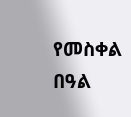የመስቀል በዓል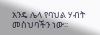አንዴ ሌላ የባህል ሃብት መስህባችን ነው፡፡